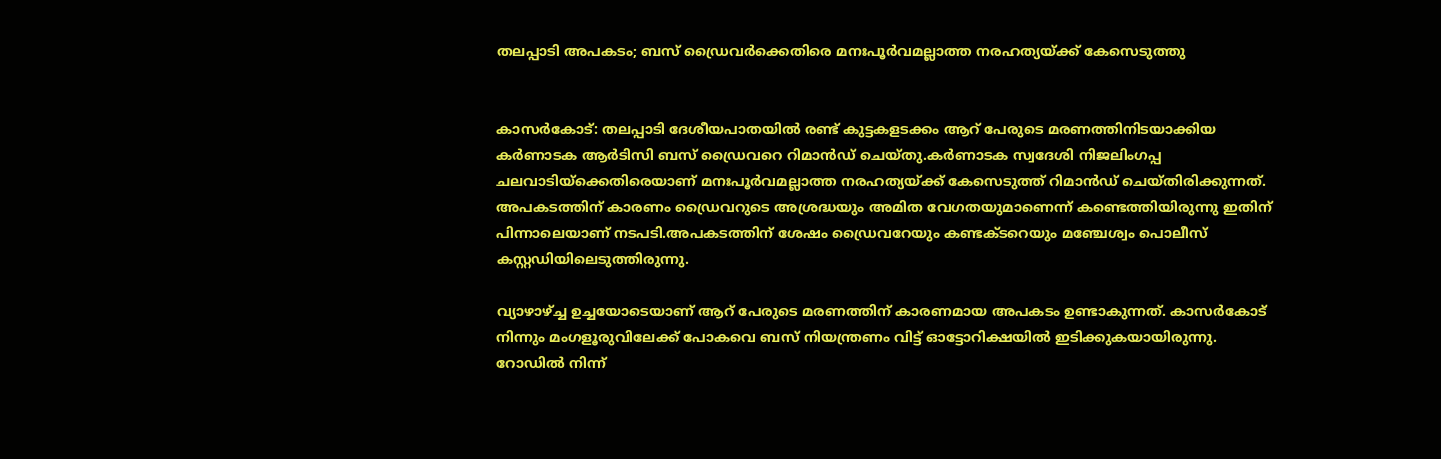തലപ്പാടി അപകടം; ബസ് ഡ്രൈവര്‍ക്കെതിരെ മനഃപൂര്‍വമല്ലാത്ത നരഹത്യയ്ക്ക് കേസെടുത്തു


കാസർകോട്: തലപ്പാടി ദേശീയപാതയില്‍ രണ്ട് കുട്ടകളടക്കം ആറ് പേരുടെ മരണത്തിനിടയാക്കിയ കര്‍ണാടക ആര്‍ടിസി ബസ് ഡ്രൈവറെ റിമാന്‍ഡ് ചെയ്തു.കര്‍ണാടക സ്വദേശി നിജലിംഗപ്പ ചലവാടിയ്‌ക്കെതിരെയാണ് മനഃപൂര്‍വമല്ലാത്ത നരഹത്യയ്ക്ക് കേസെടുത്ത് റിമാന്‍ഡ് ചെയ്തിരിക്കുന്നത്. അപകടത്തിന് കാരണം ഡ്രൈവറുടെ അശ്രദ്ധയും അമിത വേഗതയുമാണെന്ന് കണ്ടെത്തിയിരുന്നു ഇതിന് പിന്നാലെയാണ് നടപടി.അപകടത്തിന് ശേഷം ഡ്രൈവറേയും കണ്ടക്ടറെയും മഞ്ചേശ്വം പൊലീസ് കസ്റ്റഡിയിലെടുത്തിരുന്നു.

വ്യാഴാഴ്ച്ച ഉച്ചയോടെയാണ് ആറ് പേരുടെ മരണത്തിന് കാരണമായ അപകടം ഉണ്ടാകുന്നത്. കാസര്‍കോട് നിന്നും മംഗളൂരുവിലേക്ക് പോകവെ ബസ് നിയന്ത്രണം വിട്ട് ഓട്ടോറിക്ഷയില്‍ ഇടിക്കുകയായിരുന്നു. റോഡില്‍ നിന്ന്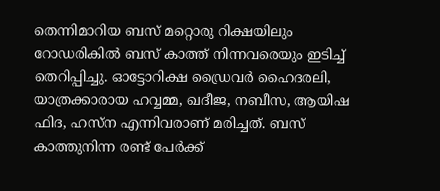തെന്നിമാറിയ ബസ് മറ്റൊരു റിക്ഷയിലും റോഡരികില്‍ ബസ് കാത്ത് നിന്നവരെയും ഇടിച്ച് തെറിപ്പിച്ചു. ഓട്ടോറിക്ഷ ഡ്രൈവര്‍ ഹൈദരലി, യാത്രക്കാരായ ഹവ്വമ്മ, ഖദീജ, നബീസ, ആയിഷ ഫിദ, ഹസ്‌ന എന്നിവരാണ് മരിച്ചത്. ബസ് കാത്തുനിന്ന രണ്ട് പേര്‍ക്ക്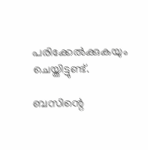പരിക്കേല്‍ക്കുകയും ചെയ്തിട്ടുണ്ട്.

ബസിന്റെ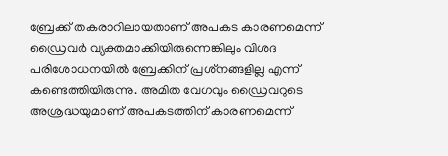ബ്രേക്ക് തകരാറിലായതാണ് അപകട കാരണമെന്ന് ഡ്രൈവര്‍ വ്യക്തമാക്കിയിരുന്നെങ്കിലും വിശദ പരിശോധനയില്‍ ബ്രേക്കിന് പ്രശ്‌നങ്ങളില്ല എന്ന് കണ്ടെത്തിയിരുന്നു. അമിത വേഗവും ഡ്രൈവറുടെ അശ്രദ്ധയുമാണ് അപകടത്തിന് കാരണമെന്ന്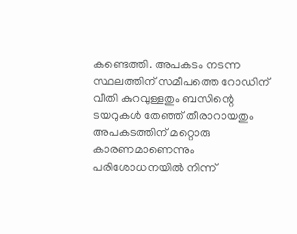കണ്ടെത്തി. അപകടം നടന്ന സ്ഥലത്തിന് സമീപത്തെ റോഡിന് വീതി കുറവുള്ളതും ബസിന്റെ ടയറുകള്‍ തേഞ്ഞ് തീരാറായതും അപകടത്തിന് മറ്റൊരു കാരണമാണെന്നും പരിശോധനയില്‍ നിന്ന്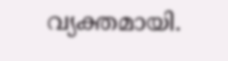വ്യക്തമായി.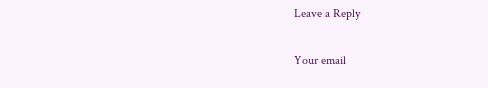Leave a Reply

Your email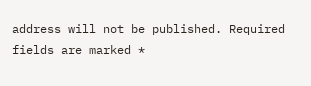address will not be published. Required fields are marked *